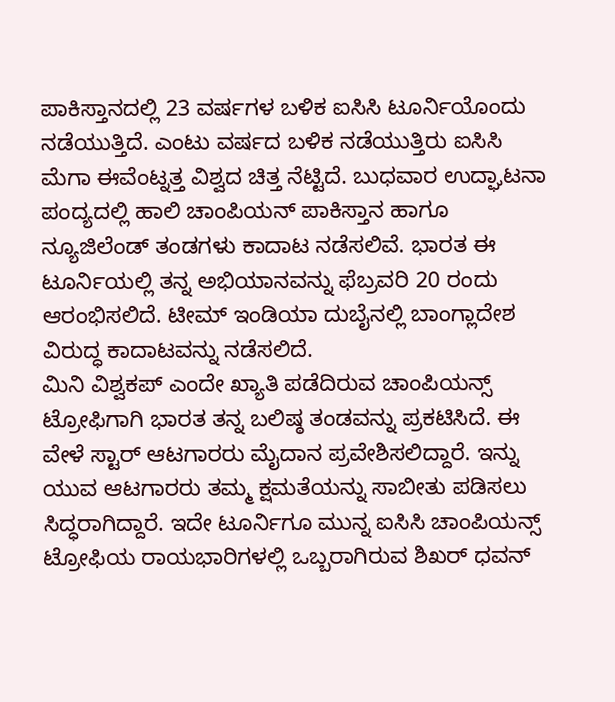ಪಾಕಿಸ್ತಾನದಲ್ಲಿ 23 ವರ್ಷಗಳ ಬಳಿಕ ಐಸಿಸಿ ಟೂರ್ನಿಯೊಂದು ನಡೆಯುತ್ತಿದೆ. ಎಂಟು ವರ್ಷದ ಬಳಿಕ ನಡೆಯುತ್ತಿರು ಐಸಿಸಿ ಮೆಗಾ ಈವೆಂಟ್ನತ್ತ ವಿಶ್ವದ ಚಿತ್ತ ನೆಟ್ಟಿದೆ. ಬುಧವಾರ ಉದ್ಘಾಟನಾ ಪಂದ್ಯದಲ್ಲಿ ಹಾಲಿ ಚಾಂಪಿಯನ್ ಪಾಕಿಸ್ತಾನ ಹಾಗೂ ನ್ಯೂಜಿಲೆಂಡ್ ತಂಡಗಳು ಕಾದಾಟ ನಡೆಸಲಿವೆ. ಭಾರತ ಈ ಟೂರ್ನಿಯಲ್ಲಿ ತನ್ನ ಅಭಿಯಾನವನ್ನು ಫೆಬ್ರವರಿ 20 ರಂದು ಆರಂಭಿಸಲಿದೆ. ಟೀಮ್ ಇಂಡಿಯಾ ದುಬೈನಲ್ಲಿ ಬಾಂಗ್ಲಾದೇಶ ವಿರುದ್ಧ ಕಾದಾಟವನ್ನು ನಡೆಸಲಿದೆ.
ಮಿನಿ ವಿಶ್ವಕಪ್ ಎಂದೇ ಖ್ಯಾತಿ ಪಡೆದಿರುವ ಚಾಂಪಿಯನ್ಸ್ ಟ್ರೋಫಿಗಾಗಿ ಭಾರತ ತನ್ನ ಬಲಿಷ್ಠ ತಂಡವನ್ನು ಪ್ರಕಟಿಸಿದೆ. ಈ ವೇಳೆ ಸ್ಟಾರ್ ಆಟಗಾರರು ಮೈದಾನ ಪ್ರವೇಶಿಸಲಿದ್ದಾರೆ. ಇನ್ನು ಯುವ ಆಟಗಾರರು ತಮ್ಮ ಕ್ಷಮತೆಯನ್ನು ಸಾಬೀತು ಪಡಿಸಲು ಸಿದ್ಧರಾಗಿದ್ದಾರೆ. ಇದೇ ಟೂರ್ನಿಗೂ ಮುನ್ನ ಐಸಿಸಿ ಚಾಂಪಿಯನ್ಸ್ ಟ್ರೋಫಿಯ ರಾಯಭಾರಿಗಳಲ್ಲಿ ಒಬ್ಬರಾಗಿರುವ ಶಿಖರ್ ಧವನ್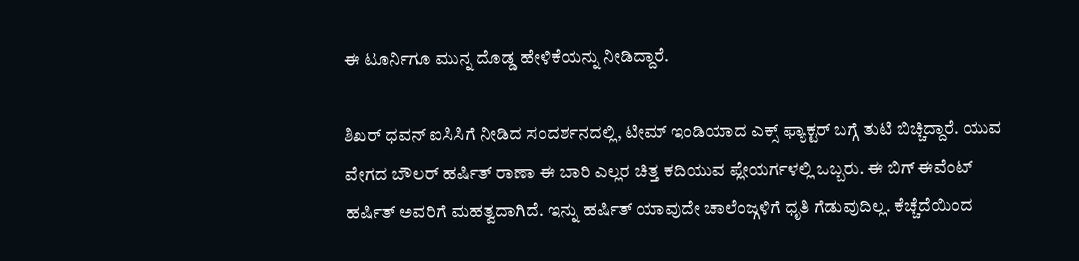ಈ ಟೂರ್ನಿಗೂ ಮುನ್ನ ದೊಡ್ಡ ಹೇಳಿಕೆಯನ್ನು ನೀಡಿದ್ದಾರೆ.

ಶಿಖರ್ ಧವನ್ ಐಸಿಸಿಗೆ ನೀಡಿದ ಸಂದರ್ಶನದಲ್ಲಿ, ಟೀಮ್ ಇಂಡಿಯಾದ ಎಕ್ಸ್ ಫ್ಯಾಕ್ಟರ್ ಬಗ್ಗೆ ತುಟಿ ಬಿಚ್ಚಿದ್ದಾರೆ. ಯುವ ವೇಗದ ಬೌಲರ್ ಹರ್ಷಿತ್ ರಾಣಾ ಈ ಬಾರಿ ಎಲ್ಲರ ಚಿತ್ತ ಕದಿಯುವ ಪ್ಲೇಯರ್ಗಳಲ್ಲಿ ಒಬ್ಬರು. ಈ ಬಿಗ್ ಈವೆಂಟ್ ಹರ್ಷಿತ್ ಅವರಿಗೆ ಮಹತ್ವದಾಗಿದೆ. ಇನ್ನು ಹರ್ಷಿತ್ ಯಾವುದೇ ಚಾಲೆಂಜ್ಗಳಿಗೆ ಧೃತಿ ಗೆಡುವುದಿಲ್ಲ. ಕೆಚ್ಚೆದೆಯಿಂದ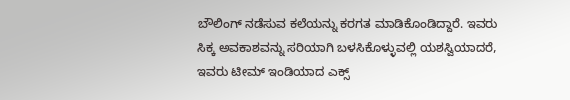ಬೌಲಿಂಗ್ ನಡೆಸುವ ಕಲೆಯನ್ನು ಕರಗತ ಮಾಡಿಕೊಂಡಿದ್ದಾರೆ. ಇವರು ಸಿಕ್ಕ ಅವಕಾಶವನ್ನು ಸರಿಯಾಗಿ ಬಳಸಿಕೊಳ್ಳುವಲ್ಲಿ ಯಶಸ್ವಿಯಾದರೆ, ಇವರು ಟೀಮ್ ಇಂಡಿಯಾದ ಎಕ್ಸ್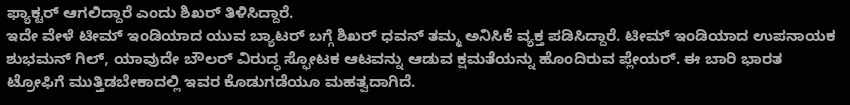ಫ್ಯಾಕ್ಟರ್ ಆಗಲಿದ್ದಾರೆ ಎಂದು ಶಿಖರ್ ತಿಳಿಸಿದ್ದಾರೆ.
ಇದೇ ವೇಳೆ ಟೀಮ್ ಇಂಡಿಯಾದ ಯುವ ಬ್ಯಾಟರ್ ಬಗ್ಗೆ ಶಿಖರ್ ಧವನ್ ತಮ್ಮ ಅನಿಸಿಕೆ ವ್ಯಕ್ತ ಪಡಿಸಿದ್ದಾರೆ. ಟೀಮ್ ಇಂಡಿಯಾದ ಉಪನಾಯಕ ಶುಭಮನ್ ಗಿಲ್, ಯಾವುದೇ ಬೌಲರ್ ವಿರುದ್ಧ ಸ್ಫೋಟಕ ಆಟವನ್ನು ಆಡುವ ಕ್ಷಮತೆಯನ್ನು ಹೊಂದಿರುವ ಪ್ಲೇಯರ್. ಈ ಬಾರಿ ಭಾರತ ಟ್ರೋಫಿಗೆ ಮುತ್ತಿಡಬೇಕಾದಲ್ಲಿ ಇವರ ಕೊಡುಗಡೆಯೂ ಮಹತ್ವದಾಗಿದೆ.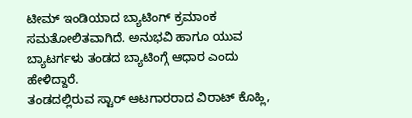ಟೀಮ್ ಇಂಡಿಯಾದ ಬ್ಯಾಟಿಂಗ್ ಕ್ರಮಾಂಕ ಸಮತೋಲಿತವಾಗಿದೆ. ಅನುಭವಿ ಹಾಗೂ ಯುವ ಬ್ಯಾಟರ್ಗಳು ತಂಡದ ಬ್ಯಾಟಿಂಗ್ಗೆ ಆಧಾರ ಎಂದು ಹೇಳಿದ್ದಾರೆ.
ತಂಡದಲ್ಲಿರುವ ಸ್ಟಾರ್ ಆಟಗಾರರಾದ ವಿರಾಟ್ ಕೊಹ್ಲಿ,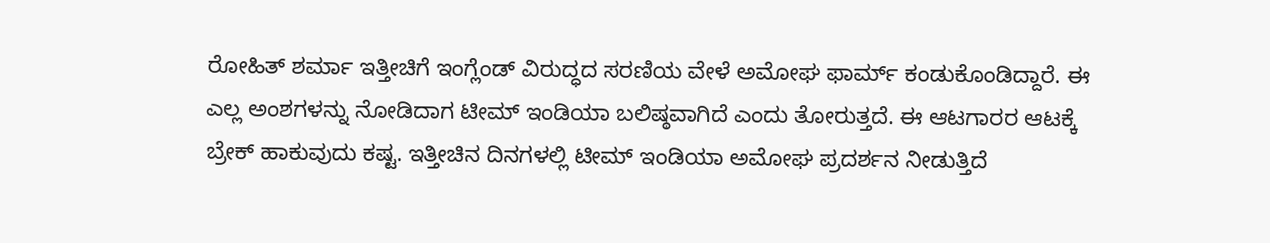ರೋಹಿತ್ ಶರ್ಮಾ ಇತ್ತೀಚಿಗೆ ಇಂಗ್ಲೆಂಡ್ ವಿರುದ್ಧದ ಸರಣಿಯ ವೇಳೆ ಅಮೋಘ ಫಾರ್ಮ್ ಕಂಡುಕೊಂಡಿದ್ದಾರೆ. ಈ ಎಲ್ಲ ಅಂಶಗಳನ್ನು ನೋಡಿದಾಗ ಟೀಮ್ ಇಂಡಿಯಾ ಬಲಿಷ್ಠವಾಗಿದೆ ಎಂದು ತೋರುತ್ತದೆ. ಈ ಆಟಗಾರರ ಆಟಕ್ಕೆ ಬ್ರೇಕ್ ಹಾಕುವುದು ಕಷ್ಟ. ಇತ್ತೀಚಿನ ದಿನಗಳಲ್ಲಿ ಟೀಮ್ ಇಂಡಿಯಾ ಅಮೋಘ ಪ್ರದರ್ಶನ ನೀಡುತ್ತಿದೆ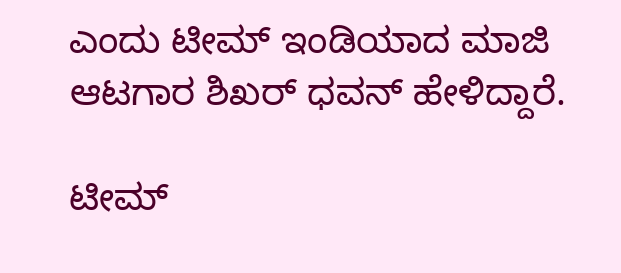ಎಂದು ಟೀಮ್ ಇಂಡಿಯಾದ ಮಾಜಿ ಆಟಗಾರ ಶಿಖರ್ ಧವನ್ ಹೇಳಿದ್ದಾರೆ.

ಟೀಮ್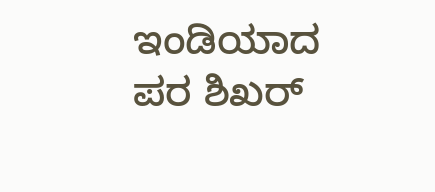ಇಂಡಿಯಾದ ಪರ ಶಿಖರ್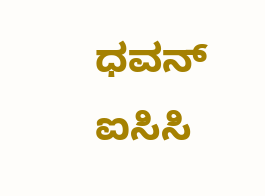ಧವನ್ ಐಸಿಸಿ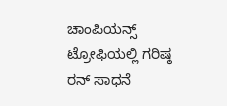ಚಾಂಪಿಯನ್ಸ್ ಟ್ರೋಫಿಯಲ್ಲಿ ಗರಿಷ್ಠ ರನ್ ಸಾಧನೆ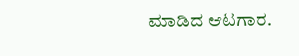ಮಾಡಿದ ಆಟಗಾರ.